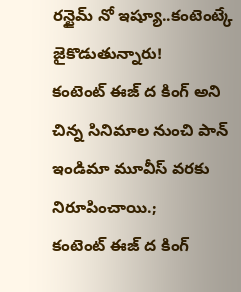రన్టైమ్ నో ఇష్యూ..కంటెంట్కే జైకొడుతున్నారు!
కంటెంట్ ఈజ్ ద కింగ్ అని చిన్న సినిమాల నుంచి పాన్ ఇండిమా మూవీస్ వరకు నిరూపించాయి.;
కంటెంట్ ఈజ్ ద కింగ్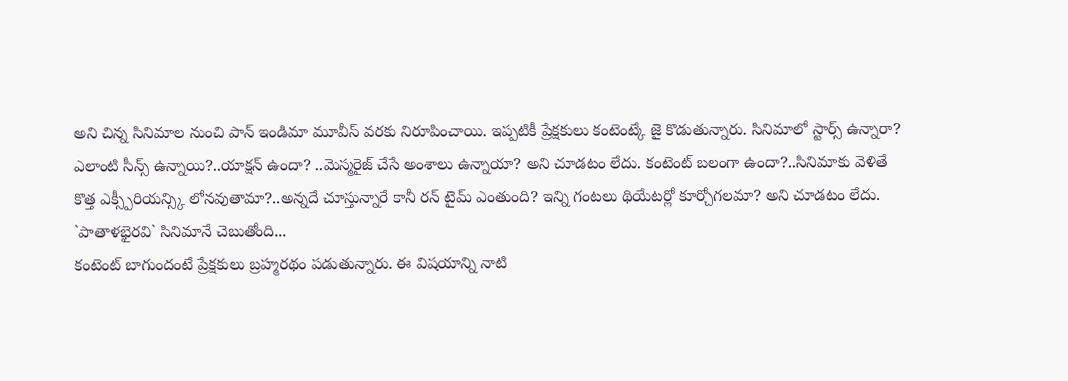అని చిన్న సినిమాల నుంచి పాన్ ఇండిమా మూవీస్ వరకు నిరూపించాయి. ఇప్పటికీ ప్రేక్షకులు కంటెంట్కే జై కొడుతున్నారు. సినిమాలో స్టార్స్ ఉన్నారా? ఎలాంటి సీన్స్ ఉన్నాయి?..యాక్షన్ ఉందా? ..మెస్మరైజ్ చేసే అంశాలు ఉన్నాయా? అని చూడటం లేదు. కంటెంట్ బలంగా ఉందా?..సినిమాకు వెళితే కొత్త ఎక్స్పీరియన్స్కి లోనవుతామా?..అన్నదే చూస్తున్నారే కానీ రన్ టైమ్ ఎంతుంది? ఇన్ని గంటలు థియేటర్లో కూర్చోగలమా? అని చూడటం లేదు.
`పాతాళభైరవి` సినిమానే చెబుతోంది...
కంటెంట్ బాగుందంటే ప్రేక్షకులు బ్రహ్మరథం పడుతున్నారు. ఈ విషయాన్ని నాటి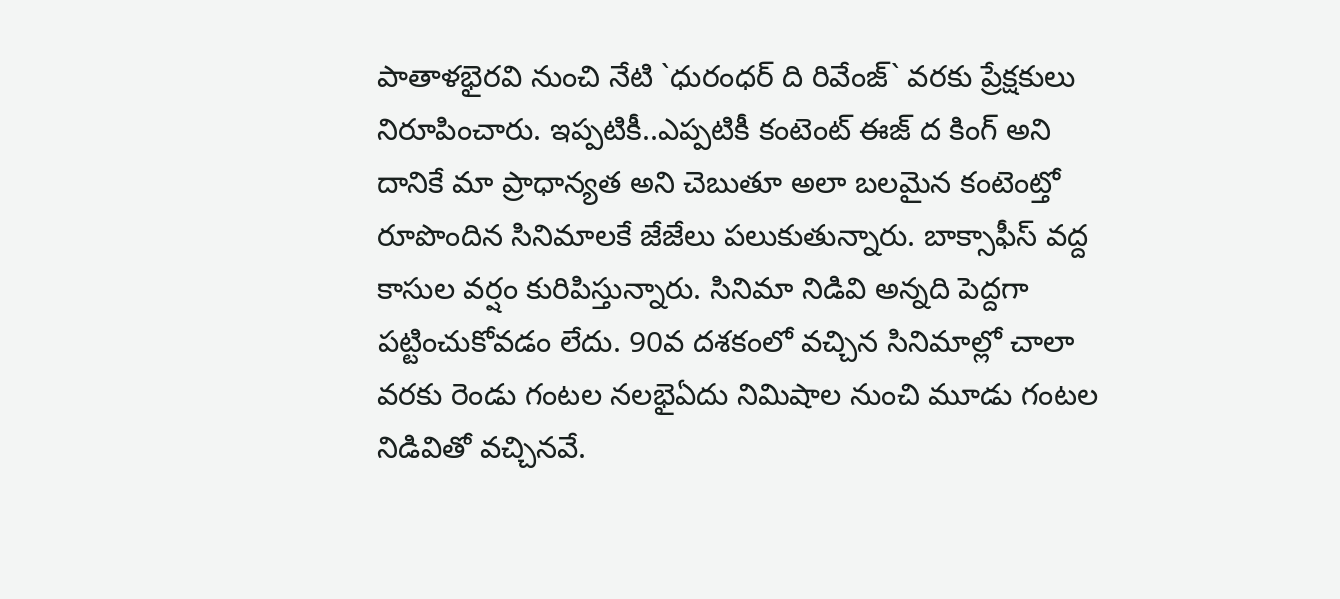పాతాళభైరవి నుంచి నేటి `ధురంధర్ ది రివేంజ్` వరకు ప్రేక్షకులు నిరూపించారు. ఇప్పటికీ..ఎప్పటికీ కంటెంట్ ఈజ్ ద కింగ్ అని దానికే మా ప్రాధాన్యత అని చెబుతూ అలా బలమైన కంటెంట్తో రూపొందిన సినిమాలకే జేజేలు పలుకుతున్నారు. బాక్సాఫీస్ వద్ద కాసుల వర్షం కురిపిస్తున్నారు. సినిమా నిడివి అన్నది పెద్దగా పట్టించుకోవడం లేదు. 90వ దశకంలో వచ్చిన సినిమాల్లో చాలా వరకు రెండు గంటల నలభైఏదు నిమిషాల నుంచి మూడు గంటల నిడివితో వచ్చినవే.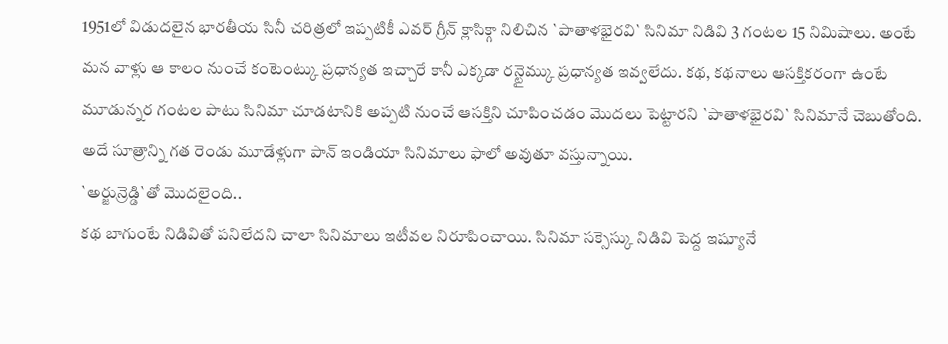1951లో విడుదలైన భారతీయ సినీ చరిత్రలో ఇప్పటికీ ఎవర్ గ్రీన్ క్లాసిక్గా నిలిచిన `పాతాళభైరవి` సినిమా నిడివి 3 గంటల 15 నిమిషాలు. అంటే మన వాళ్లు ఆ కాలం నుంచే కంటెంట్కు ప్రధాన్యత ఇచ్చారే కానీ ఎక్కడా రన్టైమ్కు ప్రధాన్యత ఇవ్వలేదు. కథ, కథనాలు ఆసక్తికరంగా ఉంటే మూడున్నర గంటల పాటు సినిమా చూడటానికి అప్పటి నుంచే ఆసక్తిని చూపించడం మొదలు పెట్టారని `పాతాళభైరవి` సినిమానే చెబుతోంది. అదే సూత్రాన్ని గత రెండు మూడేళ్లుగా పాన్ ఇండియా సినిమాలు ఫాలో అవుతూ వస్తున్నాయి.
`అర్జున్రెడ్డి`తో మొదలైంది..
కథ బాగుంటే నిడివితో పనిలేదని చాలా సినిమాలు ఇటీవల నిరూపించాయి. సినిమా సక్సెస్కు నిడివి పెద్ద ఇష్యూనే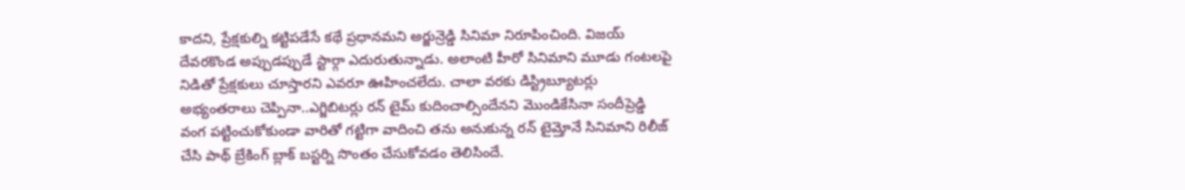కాదని, ప్రేక్షకుల్ని కట్టిపడేసే కథే ప్రధానమని అర్జున్రెడ్డి సినిమా నిరూపించింది. విజయ్ దేవరకొండ అప్పుడప్పుడే స్టార్గా ఎదురుతున్నాడు. అలాంటి హీరో సినిమాని మూడు గంటలపై నిడితో ప్రేక్షకులు చూస్తారని ఎవరూ ఊహించలేదు. చాలా వరకు డిస్ట్రిబ్యూటర్లు అభ్యంతరాలు చెప్పినా..ఎగ్జిబిటర్లు రన్ టైమ్ కుదించాల్సిందేనని మొండికేసినా సందీప్రెడ్డి వంగ పట్టించుకోకుండా వారితో గట్టిగా వాదించి తను అనుకున్న రన్ టైమ్తోనే సినిమాని రిలీజ్ చేసి పాథ్ బ్రేకింగ్ బ్లాక్ బస్టర్ని సొంతం చేసుకోవడం తెలిసిందే.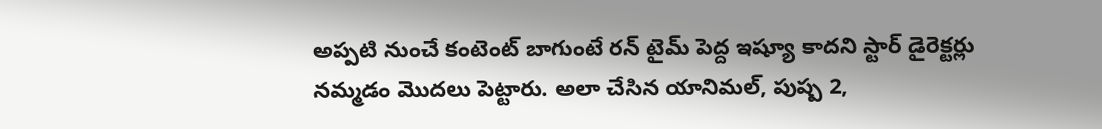అప్పటి నుంచే కంటెంట్ బాగుంటే రన్ టైమ్ పెద్ద ఇష్యూ కాదని స్టార్ డైరెక్టర్లు నమ్మడం మొదలు పెట్టారు. అలా చేసిన యానిమల్, పుష్ప 2,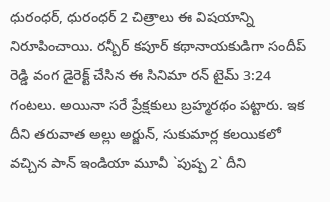ధురంధర్, ధురంధర్ 2 చిత్రాలు ఈ విషయాన్ని నిరూపించాయి. రన్బీర్ కపూర్ కథానాయకుడిగా సందీప్ రెడ్డి వంగ డైరెక్ట్ చేసిన ఈ సినిమా రన్ టైమ్ 3:24 గంటలు. అయినా సరే ప్రేక్షకులు బ్రహ్మరథం పట్టారు. ఇక దీని తరువాత అల్లు అర్జున్, సుకుమార్ల కలయికలో వచ్చిన పాన్ ఇండియా మూవీ `పుష్ప 2` దీని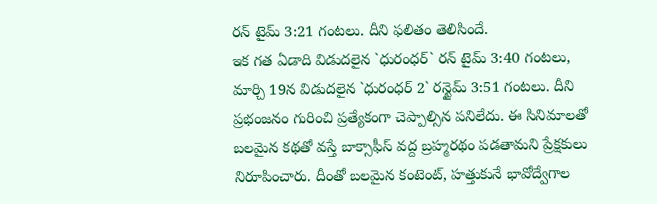రన్ టైమ్ 3:21 గంటలు. దీని ఫలితం తెలిసిందే.
ఇక గత ఏడాది విడుదలైన `ధురంధర్` రన్ టైమ్ 3:40 గంటలు, మార్చి 19న విడుదలైన `ధురంధర్ 2` రన్టైమ్ 3:51 గంటలు. దీని ప్రభంజనం గురించి ప్రత్యేకంగా చెప్పాల్సిన పనిలేదు. ఈ సినిమాలతో బలమైన కథతో వస్తే బాక్సాఫీస్ వద్ద బ్రహ్మరథం పడతామని ప్రేక్షకులు నిరూపించారు. దీంతో బలమైన కంటెంట్, హత్తుకునే భావోద్వేగాల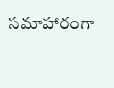సమాహారంగా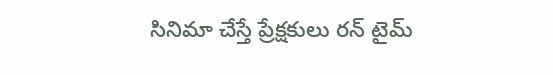సినిమా చేస్తే ప్రేక్షకులు రన్ టైమ్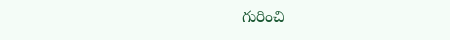గురించి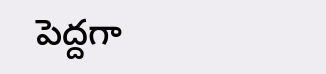పెద్దగా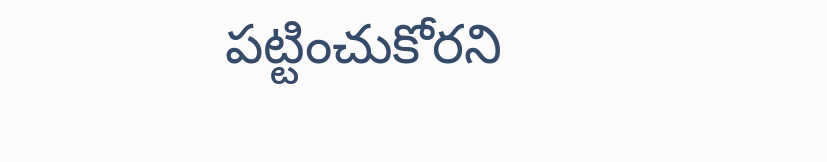పట్టించుకోరని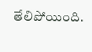తేలిపోయింది.